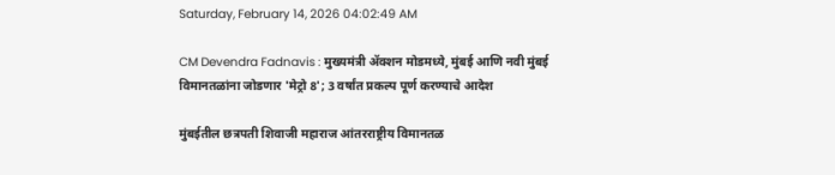Saturday, February 14, 2026 04:02:49 AM

CM Devendra Fadnavis : मुख्यमंत्री अ‍ॅक्शन मोडमध्ये, मुंबई आणि नवी मुंबई विमानतळांना जोडणार 'मेट्रो 8'; 3 वर्षांत प्रकल्प पूर्ण करण्याचे आदेश

मुंबईतील छत्रपती शिवाजी महाराज आंतरराष्ट्रीय विमानतळ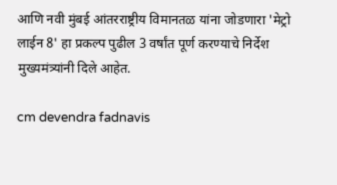आणि नवी मुंबई आंतरराष्ट्रीय विमानतळ यांना जोडणारा 'मेट्रो लाईन 8' हा प्रकल्प पुढील 3 वर्षांत पूर्ण करण्याचे निर्देश मुख्यमंत्र्यांनी दिले आहेत.

cm devendra fadnavis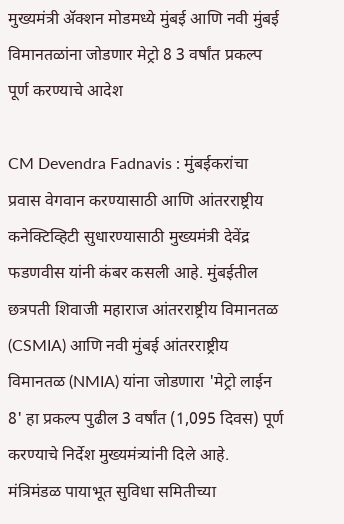मुख्यमंत्री अ‍ॅक्शन मोडमध्ये मुंबई आणि नवी मुंबई विमानतळांना जोडणार मेट्रो 8 3 वर्षांत प्रकल्प पूर्ण करण्याचे आदेश

CM Devendra Fadnavis : मुंबईकरांचा प्रवास वेगवान करण्यासाठी आणि आंतरराष्ट्रीय कनेक्टिव्हिटी सुधारण्यासाठी मुख्यमंत्री देवेंद्र फडणवीस यांनी कंबर कसली आहे. मुंबईतील छत्रपती शिवाजी महाराज आंतरराष्ट्रीय विमानतळ (CSMIA) आणि नवी मुंबई आंतरराष्ट्रीय विमानतळ (NMIA) यांना जोडणारा 'मेट्रो लाईन 8' हा प्रकल्प पुढील 3 वर्षांत (1,095 दिवस) पूर्ण करण्याचे निर्देश मुख्यमंत्र्यांनी दिले आहे. मंत्रिमंडळ पायाभूत सुविधा समितीच्या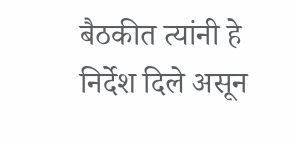बैठकीत त्यांनी हे निर्देश दिले असून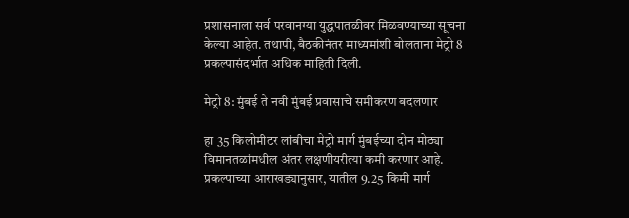प्रशासनाला सर्व परवानग्या युद्धपातळीवर मिळवण्याच्या सूचना केल्या आहेत. तथापी, बैठकीनंतर माध्यमांशी बोलताना मेट्रो 8 प्रकल्पासंदर्भात अधिक माहिती दिली.

मेट्रो 8: मुंबई ते नवी मुंबई प्रवासाचे समीकरण बदलणार

हा 35 किलोमीटर लांबीचा मेट्रो मार्ग मुंबईच्या दोन मोठ्या विमानतळांमधील अंतर लक्षणीयरीत्या कमी करणार आहे. प्रकल्पाच्या आराखड्यानुसार, यातील 9.25 किमी मार्ग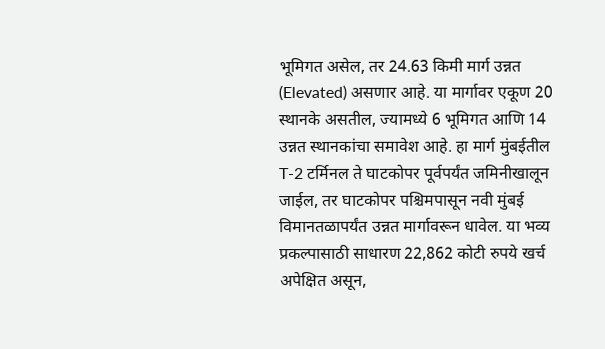भूमिगत असेल, तर 24.63 किमी मार्ग उन्नत (Elevated) असणार आहे. या मार्गावर एकूण 20 स्थानके असतील, ज्यामध्ये 6 भूमिगत आणि 14 उन्नत स्थानकांचा समावेश आहे. हा मार्ग मुंबईतील T-2 टर्मिनल ते घाटकोपर पूर्वपर्यंत जमिनीखालून जाईल, तर घाटकोपर पश्चिमपासून नवी मुंबई विमानतळापर्यंत उन्नत मार्गावरून धावेल. या भव्य प्रकल्पासाठी साधारण 22,862 कोटी रुपये खर्च अपेक्षित असून,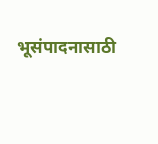भूसंपादनासाठी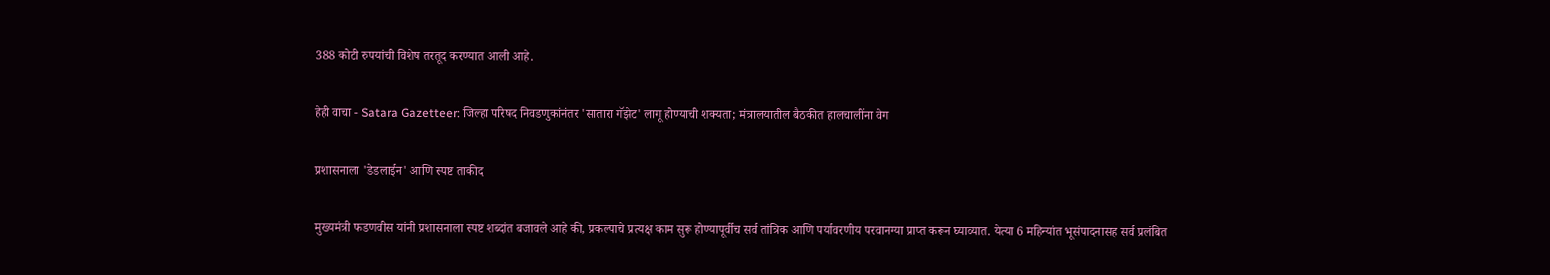388 कोटी रुपयांची विशेष तरतूद करण्यात आली आहे.

हेही वाचा - Satara Gazetteer: जिल्हा परिषद निवडणुकांनंतर 'सातारा गॅझेट' लागू होण्याची शक्यता; मंत्रालयातील बैठकीत हालचालींना वेग

प्रशासनाला 'डेडलाईन' आणि स्पष्ट ताकीद

मुख्यमंत्री फडणवीस यांनी प्रशासनाला स्पष्ट शब्दांत बजावले आहे की, प्रकल्पाचे प्रत्यक्ष काम सुरू होण्यापूर्वीच सर्व तांत्रिक आणि पर्यावरणीय परवानग्या प्राप्त करून घ्याव्यात. येत्या 6 महिन्यांत भूसंपादनासह सर्व प्रलंबित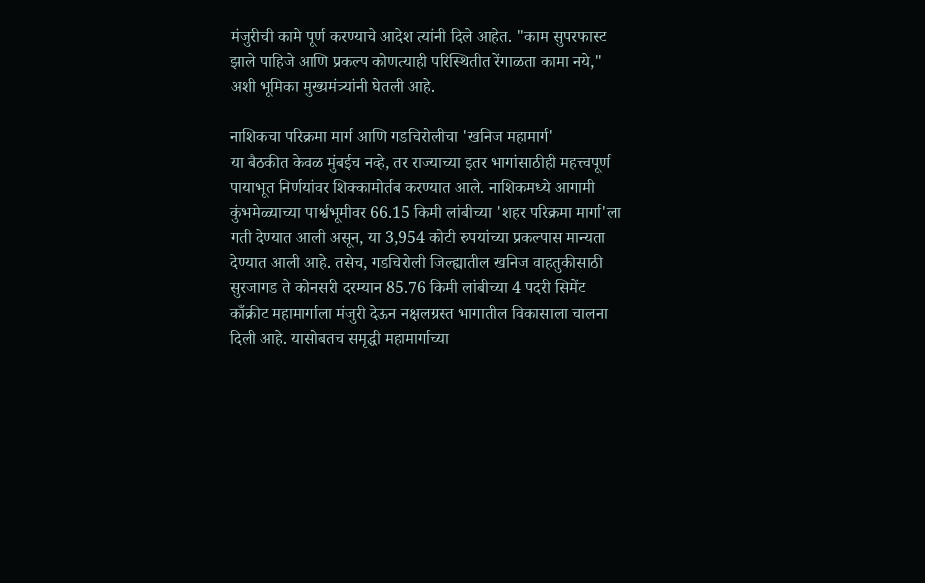मंजुरीची कामे पूर्ण करण्याचे आदेश त्यांनी दिले आहेत. "काम सुपरफास्ट झाले पाहिजे आणि प्रकल्प कोणत्याही परिस्थितीत रेंगाळता कामा नये," अशी भूमिका मुख्यमंत्र्यांनी घेतली आहे.

नाशिकचा परिक्रमा मार्ग आणि गडचिरोलीचा 'खनिज महामार्ग'
या बैठकीत केवळ मुंबईच नव्हे, तर राज्याच्या इतर भागांसाठीही महत्त्वपूर्ण पायाभूत निर्णयांवर शिक्कामोर्तब करण्यात आले. नाशिकमध्ये आगामी कुंभमेळ्याच्या पार्श्वभूमीवर 66.15 किमी लांबीच्या 'शहर परिक्रमा मार्गा'ला गती देण्यात आली असून, या 3,954 कोटी रुपयांच्या प्रकल्पास मान्यता देण्यात आली आहे. तसेच, गडचिरोली जिल्ह्यातील खनिज वाहतुकीसाठी सुरजागड ते कोनसरी दरम्यान 85.76 किमी लांबीच्या 4 पदरी सिमेंट काँक्रीट महामार्गाला मंजुरी देऊन नक्षलग्रस्त भागातील विकासाला चालना दिली आहे. यासोबतच समृद्धी महामार्गाच्या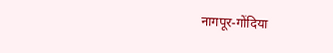नागपूर-गोंदिया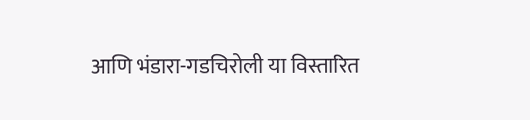आणि भंडारा-गडचिरोली या विस्तारित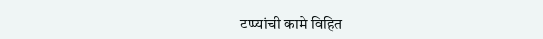टप्प्यांची कामे विहित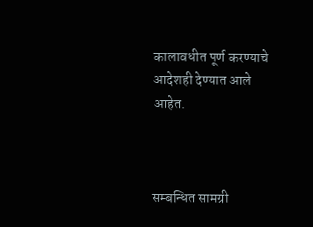कालावधीत पूर्ण करण्याचे आदेशही देण्यात आले आहेत.



सम्बन्धित सामग्री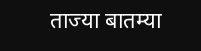ताज्या बातम्या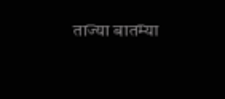ताज्या बातम्या